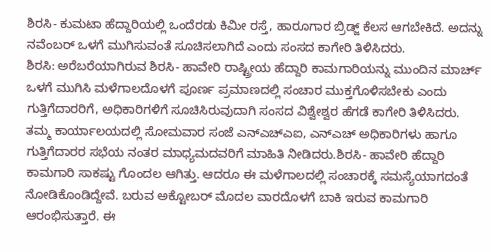ಶಿರಸಿ- ಕುಮಟಾ ಹೆದ್ದಾರಿಯಲ್ಲಿ ಒಂದೆರಡು ಕಿಮೀ ರಸ್ತೆ, ಹಾರೂಗಾರ ಬ್ರಿಡ್ಜ್ ಕೆಲಸ ಆಗಬೇಕಿದೆ. ಅದನ್ನು ನವೆಂಬರ್ ಒಳಗೆ ಮುಗಿಸುವಂತೆ ಸೂಚಿಸಲಾಗಿದೆ ಎಂದು ಸಂಸದ ಕಾಗೇರಿ ತಿಳಿಸಿದರು.
ಶಿರಸಿ: ಅರೆಬರೆಯಾಗಿರುವ ಶಿರಸಿ- ಹಾವೇರಿ ರಾಷ್ಟ್ರೀಯ ಹೆದ್ದಾರಿ ಕಾಮಗಾರಿಯನ್ನು ಮುಂದಿನ ಮಾರ್ಚ್ ಒಳಗೆ ಮುಗಿಸಿ ಮಳೆಗಾಲದೊಳಗೆ ಪೂರ್ಣ ಪ್ರಮಾಣದಲ್ಲಿ ಸಂಚಾರ ಮುಕ್ತಗೊಳಿಸಬೇಕು ಎಂದು ಗುತ್ತಿಗೆದಾರರಿಗೆ, ಅಧಿಕಾರಿಗಳಿಗೆ ಸೂಚಿಸಿರುವುದಾಗಿ ಸಂಸದ ವಿಶ್ವೇಶ್ವರ ಹೆಗಡೆ ಕಾಗೇರಿ ತಿಳಿಸಿದರು.
ತಮ್ಮ ಕಾರ್ಯಾಲಯದಲ್ಲಿ ಸೋಮವಾರ ಸಂಜೆ ಎನ್ಎಚ್ಎಐ, ಎನ್ಎಚ್ ಅಧಿಕಾರಿಗಳು ಹಾಗೂ ಗುತ್ತಿಗೆದಾರರ ಸಭೆಯ ನಂತರ ಮಾಧ್ಯಮದವರಿಗೆ ಮಾಹಿತಿ ನೀಡಿದರು.ಶಿರಸಿ- ಹಾವೇರಿ ಹೆದ್ದಾರಿ ಕಾಮಗಾರಿ ಸಾಕಷ್ಟು ಗೊಂದಲ ಆಗಿತ್ತು. ಆದರೂ ಈ ಮಳೆಗಾಲದಲ್ಲಿ ಸಂಚಾರಕ್ಕೆ ಸಮಸ್ಯೆಯಾಗದಂತೆ ನೋಡಿಕೊಂಡಿದ್ದೇವೆ. ಬರುವ ಅಕ್ಟೋಬರ್ ಮೊದಲ ವಾರದೊಳಗೆ ಬಾಕಿ ಇರುವ ಕಾಮಗಾರಿ ಆರಂಭಿಸುತ್ತಾರೆ. ಈ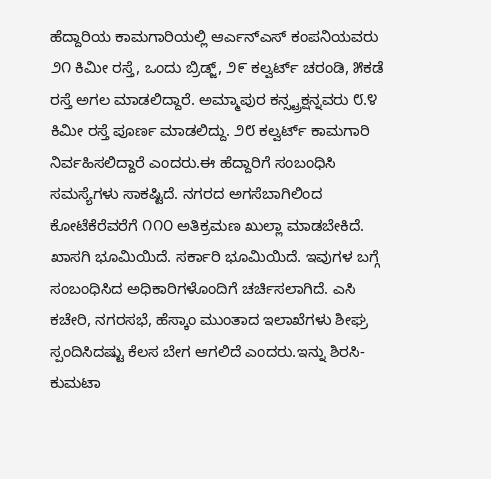ಹೆದ್ದಾರಿಯ ಕಾಮಗಾರಿಯಲ್ಲಿ ಆರ್ಎನ್ಎಸ್ ಕಂಪನಿಯವರು ೨೧ ಕಿಮೀ ರಸ್ತೆ, ಒಂದು ಬ್ರಿಡ್ಜ್, ೨೯ ಕಲ್ವರ್ಟ್ ಚರಂಡಿ, ೫ಕಡೆ ರಸ್ತೆ ಅಗಲ ಮಾಡಲಿದ್ದಾರೆ. ಅಮ್ಮಾಪುರ ಕನ್ಸ್ಟ್ರಕ್ಷನ್ನವರು ೮.೪ ಕಿಮೀ ರಸ್ತೆ ಪೂರ್ಣ ಮಾಡಲಿದ್ದು. ೨೮ ಕಲ್ವರ್ಟ್ ಕಾಮಗಾರಿ ನಿರ್ವಹಿಸಲಿದ್ದಾರೆ ಎಂದರು.ಈ ಹೆದ್ದಾರಿಗೆ ಸಂಬಂಧಿಸಿ ಸಮಸ್ಯೆಗಳು ಸಾಕಷ್ಟಿದೆ. ನಗರದ ಅಗಸೆಬಾಗಿಲಿಂದ ಕೋಟೆಕೆರೆವರೆಗೆ ೧೧೦ ಅತಿಕ್ರಮಣ ಖುಲ್ಲಾ ಮಾಡಬೇಕಿದೆ. ಖಾಸಗಿ ಭೂಮಿಯಿದೆ. ಸರ್ಕಾರಿ ಭೂಮಿಯಿದೆ. ಇವುಗಳ ಬಗ್ಗೆ ಸಂಬಂಧಿಸಿದ ಅಧಿಕಾರಿಗಳೊಂದಿಗೆ ಚರ್ಚಿಸಲಾಗಿದೆ. ಎಸಿ ಕಚೇರಿ, ನಗರಸಭೆ, ಹೆಸ್ಕಾಂ ಮುಂತಾದ ಇಲಾಖೆಗಳು ಶೀಘ್ರ ಸ್ಪಂದಿಸಿದಷ್ಟು ಕೆಲಸ ಬೇಗ ಆಗಲಿದೆ ಎಂದರು.ಇನ್ನು ಶಿರಸಿ- ಕುಮಟಾ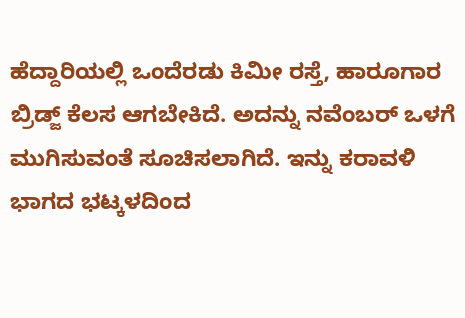ಹೆದ್ದಾರಿಯಲ್ಲಿ ಒಂದೆರಡು ಕಿಮೀ ರಸ್ತೆ, ಹಾರೂಗಾರ ಬ್ರಿಡ್ಜ್ ಕೆಲಸ ಆಗಬೇಕಿದೆ. ಅದನ್ನು ನವೆಂಬರ್ ಒಳಗೆ ಮುಗಿಸುವಂತೆ ಸೂಚಿಸಲಾಗಿದೆ. ಇನ್ನು ಕರಾವಳಿ ಭಾಗದ ಭಟ್ಕಳದಿಂದ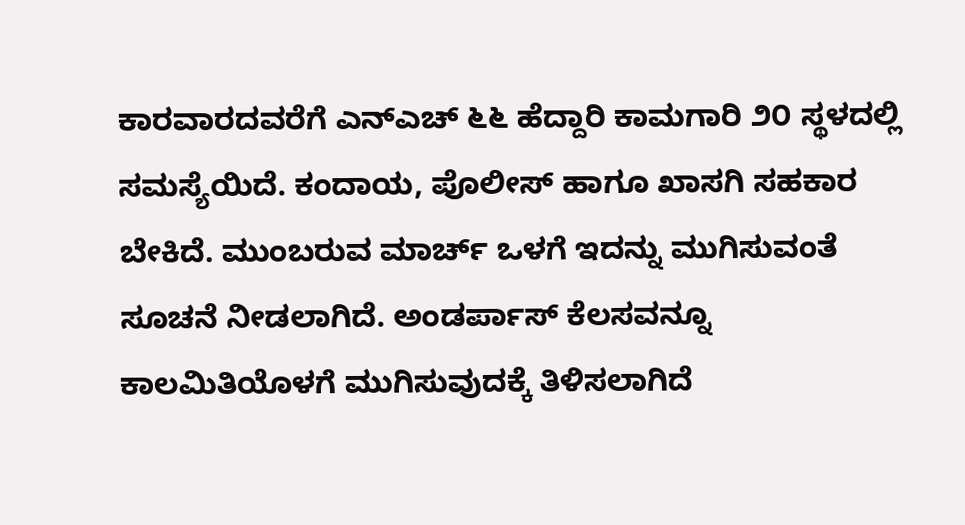ಕಾರವಾರದವರೆಗೆ ಎನ್ಎಚ್ ೬೬ ಹೆದ್ದಾರಿ ಕಾಮಗಾರಿ ೨೦ ಸ್ಥಳದಲ್ಲಿ ಸಮಸ್ಯೆಯಿದೆ. ಕಂದಾಯ, ಪೊಲೀಸ್ ಹಾಗೂ ಖಾಸಗಿ ಸಹಕಾರ ಬೇಕಿದೆ. ಮುಂಬರುವ ಮಾರ್ಚ್ ಒಳಗೆ ಇದನ್ನು ಮುಗಿಸುವಂತೆ ಸೂಚನೆ ನೀಡಲಾಗಿದೆ. ಅಂಡರ್ಪಾಸ್ ಕೆಲಸವನ್ನೂ ಕಾಲಮಿತಿಯೊಳಗೆ ಮುಗಿಸುವುದಕ್ಕೆ ತಿಳಿಸಲಾಗಿದೆ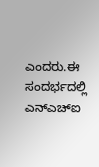ಎಂದರು.ಈ ಸಂದರ್ಭದಲ್ಲಿ ಎನ್ಎಚ್ಐ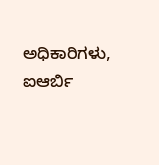ಅಧಿಕಾರಿಗಳು, ಐಆರ್ಬಿ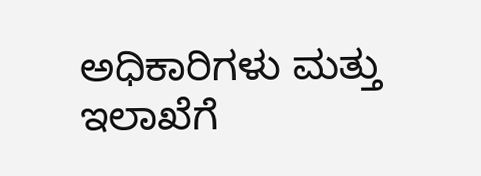ಅಧಿಕಾರಿಗಳು ಮತ್ತು ಇಲಾಖೆಗೆ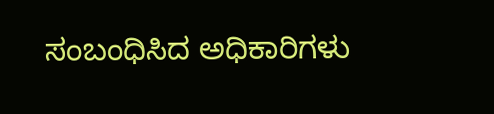ಸಂಬಂಧಿಸಿದ ಅಧಿಕಾರಿಗಳು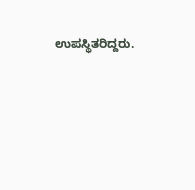ಉಪಸ್ಥಿತರಿದ್ದರು.